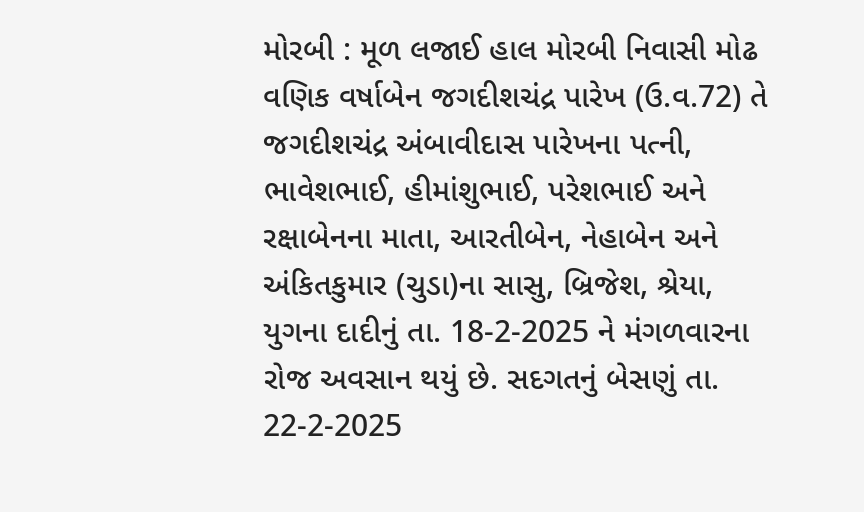મોરબી : મૂળ લજાઈ હાલ મોરબી નિવાસી મોઢ વણિક વર્ષાબેન જગદીશચંદ્ર પારેખ (ઉ.વ.72) તે જગદીશચંદ્ર અંબાવીદાસ પારેખના પત્ની, ભાવેશભાઈ, હીમાંશુભાઈ, પરેશભાઈ અને રક્ષાબેનના માતા, આરતીબેન, નેહાબેન અને અંકિતકુમાર (ચુડા)ના સાસુ, બ્રિજેશ, શ્રેયા, યુગના દાદીનું તા. 18-2-2025 ને મંગળવારના રોજ અવસાન થયું છે. સદગતનું બેસણું તા. 22-2-2025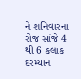ને શનિવારના રોજ સાંજે 4 થી 6 કલાક દરમ્યાન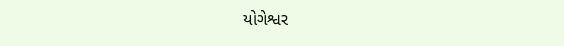યોગેશ્વર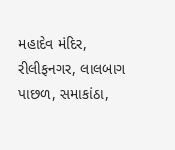મહાદેવ મંદિર, રીલીફનગર, લાલબાગ પાછળ, સમાકાંઠા,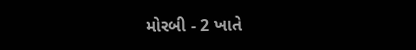મોરબી - 2 ખાતે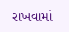રાખવામાં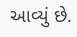આવ્યું છે.